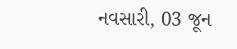નવસારી, 03 જૂન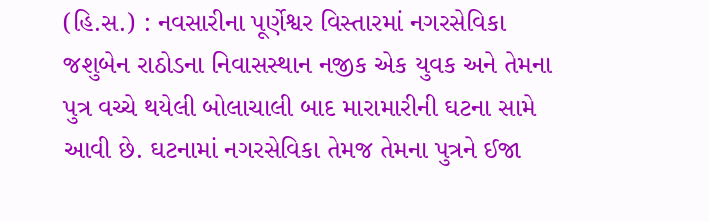(હિ.સ.) : નવસારીના પૂર્ણેશ્વર વિસ્તારમાં નગરસેવિકા જશુબેન રાઠોડના નિવાસસ્થાન નજીક એક યુવક અને તેમના પુત્ર વચ્ચે થયેલી બોલાચાલી બાદ મારામારીની ઘટના સામે આવી છે. ઘટનામાં નગરસેવિકા તેમજ તેમના પુત્રને ઈજા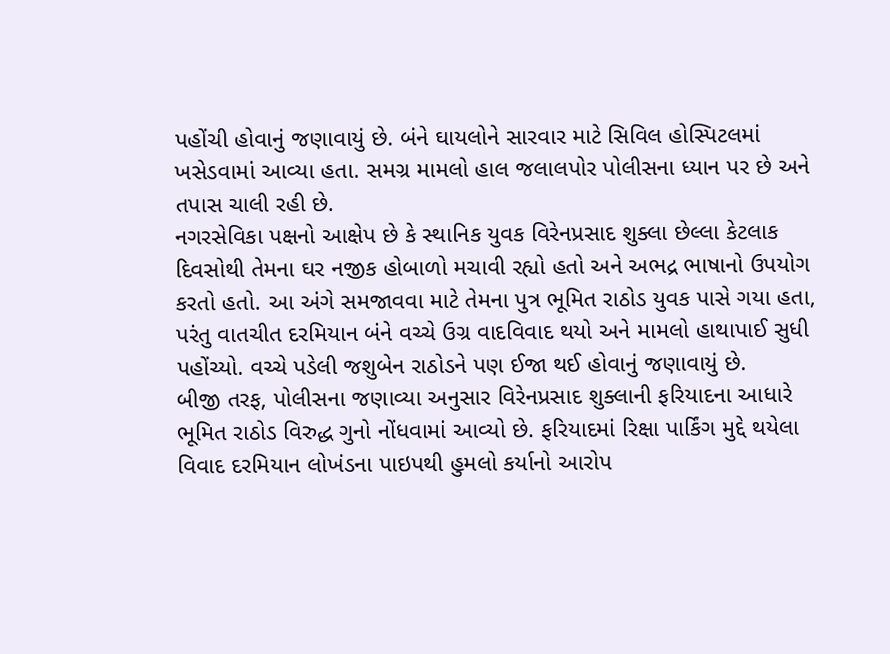પહોંચી હોવાનું જણાવાયું છે. બંને ઘાયલોને સારવાર માટે સિવિલ હોસ્પિટલમાં ખસેડવામાં આવ્યા હતા. સમગ્ર મામલો હાલ જલાલપોર પોલીસના ધ્યાન પર છે અને તપાસ ચાલી રહી છે.
નગરસેવિકા પક્ષનો આક્ષેપ છે કે સ્થાનિક યુવક વિરેનપ્રસાદ શુક્લા છેલ્લા કેટલાક દિવસોથી તેમના ઘર નજીક હોબાળો મચાવી રહ્યો હતો અને અભદ્ર ભાષાનો ઉપયોગ કરતો હતો. આ અંગે સમજાવવા માટે તેમના પુત્ર ભૂમિત રાઠોડ યુવક પાસે ગયા હતા, પરંતુ વાતચીત દરમિયાન બંને વચ્ચે ઉગ્ર વાદવિવાદ થયો અને મામલો હાથાપાઈ સુધી પહોંચ્યો. વચ્ચે પડેલી જશુબેન રાઠોડને પણ ઈજા થઈ હોવાનું જણાવાયું છે.
બીજી તરફ, પોલીસના જણાવ્યા અનુસાર વિરેનપ્રસાદ શુક્લાની ફરિયાદના આધારે ભૂમિત રાઠોડ વિરુદ્ધ ગુનો નોંધવામાં આવ્યો છે. ફરિયાદમાં રિક્ષા પાર્કિંગ મુદ્દે થયેલા વિવાદ દરમિયાન લોખંડના પાઇપથી હુમલો કર્યાનો આરોપ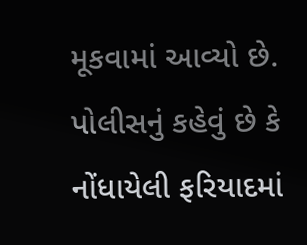મૂકવામાં આવ્યો છે. પોલીસનું કહેવું છે કે નોંધાયેલી ફરિયાદમાં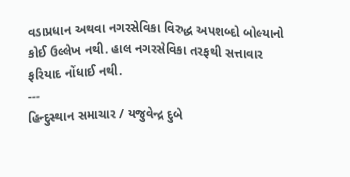વડાપ્રધાન અથવા નગરસેવિકા વિરુદ્ધ અપશબ્દો બોલ્યાનો કોઈ ઉલ્લેખ નથી. હાલ નગરસેવિકા તરફથી સત્તાવાર ફરિયાદ નોંધાઈ નથી.
---
હિન્દુસ્થાન સમાચાર / યજુવેન્દ્ર દુબે